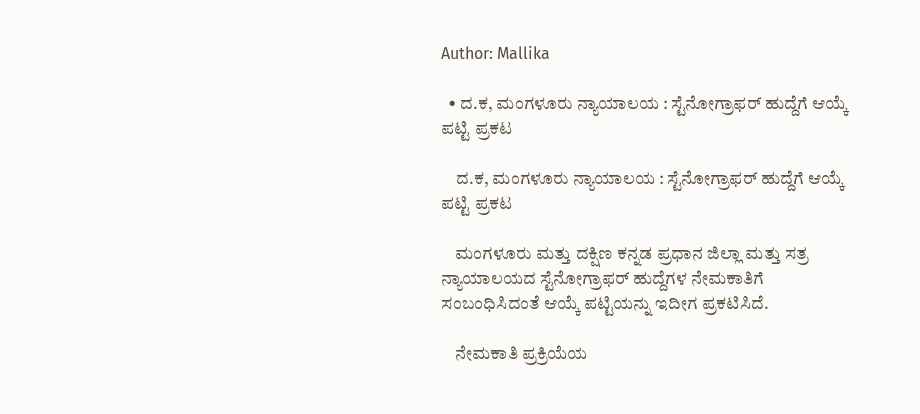Author: Mallika

  • ದ.ಕ, ಮಂಗಳೂರು ನ್ಯಾಯಾಲಯ : ಸ್ಟೆನೋಗ್ರಾಫರ್ ಹುದ್ದೆಗೆ ಆಯ್ಕೆ ಪಟ್ಟಿ ಪ್ರಕಟ

    ದ.ಕ, ಮಂಗಳೂರು ನ್ಯಾಯಾಲಯ : ಸ್ಟೆನೋಗ್ರಾಫರ್ ಹುದ್ದೆಗೆ ಆಯ್ಕೆ ಪಟ್ಟಿ ಪ್ರಕಟ

    ಮಂಗಳೂರು ಮತ್ತು ದಕ್ಷಿಣ ಕನ್ನಡ ಪ್ರಧಾನ ಜಿಲ್ಲಾ ಮತ್ತು ಸತ್ರ ನ್ಯಾಯಾಲಯದ ಸ್ಟೆನೋಗ್ರಾಫರ್ ಹುದ್ದೆಗಳ ನೇಮಕಾತಿಗೆ ಸಂಬಂಧಿಸಿದಂತೆ ಆಯ್ಕೆ ಪಟ್ಟಿಯನ್ನು ಇದೀಗ ಪ್ರಕಟಿಸಿದೆ.

    ನೇಮಕಾತಿ ಪ್ರಕ್ರಿಯೆಯ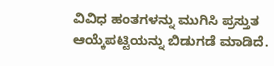ವಿವಿಧ ಹಂತಗಳನ್ನು ಮುಗಿಸಿ ಪ್ರಸ್ತುತ ಆಯ್ಕೆಪಟ್ಟಿಯನ್ನು ಬಿಡುಗಡೆ ಮಾಡಿದೆ.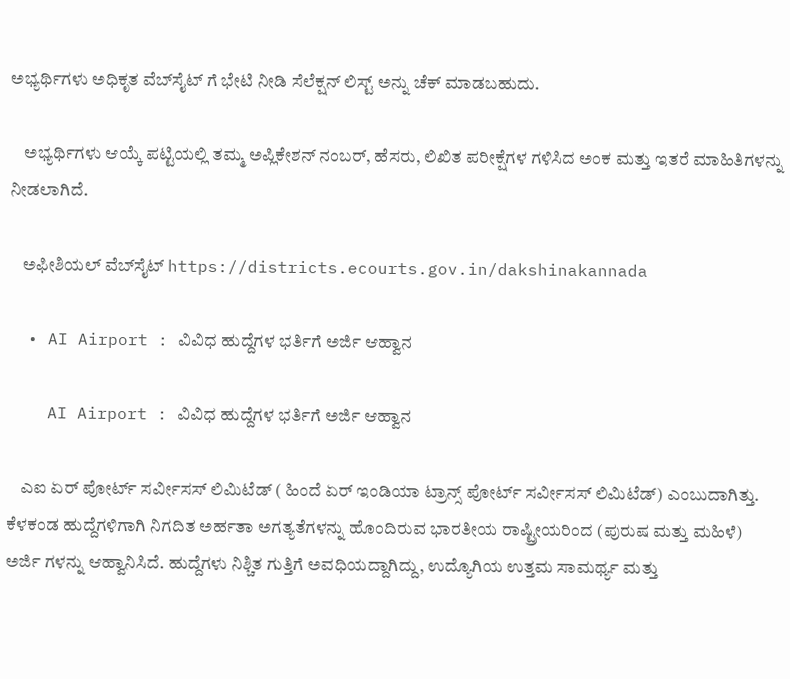ಅಭ್ಯರ್ಥಿಗಳು ಅಧಿಕೃತ ವೆಬ್‌ಸೈಟ್‌ ಗೆ ಭೇಟಿ ನೀಡಿ ಸೆಲೆಕ್ಷನ್ ಲಿಸ್ಟ್ ಅನ್ನು ಚೆಕ್ ಮಾಡಬಹುದು.

    ಅಭ್ಯರ್ಥಿಗಳು ಆಯ್ಕೆ ಪಟ್ಟಿಯಲ್ಲಿ ತಮ್ಮ ಅಪ್ಲಿಕೇಶನ್ ನಂಬರ್, ಹೆಸರು, ಲಿಖಿತ ಪರೀಕ್ಷೆಗಳ ಗಳಿಸಿದ ಅಂಕ ಮತ್ತು ಇತರೆ ಮಾಹಿತಿಗಳನ್ನು ನೀಡಲಾಗಿದೆ.

    ಅಫೀಶಿಯಲ್ ವೆಬ್‌ಸೈಟ್‌ https://districts.ecourts.gov.in/dakshinakannada

  • AI Airport : ವಿವಿಧ ಹುದ್ದೆಗಳ ಭರ್ತಿಗೆ ಅರ್ಜಿ ಆಹ್ವಾನ

    AI Airport : ವಿವಿಧ ಹುದ್ದೆಗಳ ಭರ್ತಿಗೆ ಅರ್ಜಿ ಆಹ್ವಾನ

    ಎಐ ಏರ್ ಪೋರ್ಟ್ ಸರ್ವೀಸಸ್‌ ಲಿಮಿಟೆಡ್‌ ( ಹಿಂದೆ ಏರ್ ಇಂಡಿಯಾ ಟ್ರಾನ್ಸ್ ಪೋರ್ಟ್ ಸರ್ವೀಸಸ್‌ ಲಿಮಿಟೆಡ್‌) ಎಂಬುದಾಗಿತ್ತು. ಕೆಳಕಂಡ ಹುದ್ದೆಗಳಿಗಾಗಿ ನಿಗದಿತ ಅರ್ಹತಾ ಅಗತ್ಯತೆಗಳನ್ನು ಹೊಂದಿರುವ ಭಾರತೀಯ ರಾಷ್ಟ್ರೀಯರಿಂದ (ಪುರುಷ ಮತ್ತು ಮಹಿಳೆ) ಅರ್ಜಿ ಗಳನ್ನು ಆಹ್ವಾನಿಸಿದೆ. ಹುದ್ದೆಗಳು ನಿಶ್ಚಿತ ಗುತ್ತಿಗೆ ಅವಧಿಯದ್ದಾಗಿದ್ದು, ಉದ್ಯೊಗಿಯ ಉತ್ತಮ ಸಾಮರ್ಥ್ಯ ಮತ್ತು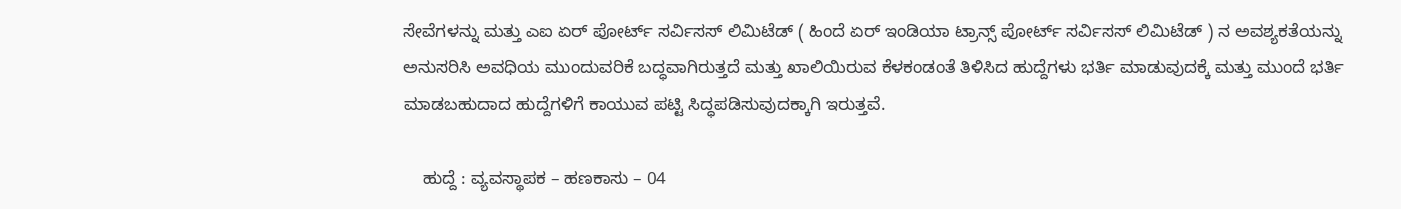ಸೇವೆಗಳನ್ನು ಮತ್ತು ಎಐ ಏರ್ ಪೋರ್ಟ್ ಸರ್ವಿಸಸ್ ಲಿಮಿಟೆಡ್ ( ಹಿಂದೆ ಏರ್ ಇಂಡಿಯಾ ಟ್ರಾನ್ಸ್ ಪೋರ್ಟ್ ಸರ್ವಿಸಸ್ ಲಿಮಿಟೆಡ್ ) ನ ಅವಶ್ಯಕತೆಯನ್ನು ಅನುಸರಿಸಿ ಅವಧಿಯ ಮುಂದುವರಿಕೆ ಬದ್ಧವಾಗಿರುತ್ತದೆ ಮತ್ತು ಖಾಲಿಯಿರುವ ಕೆಳಕಂಡಂತೆ ತಿಳಿಸಿದ ಹುದ್ದೆಗಳು ಭರ್ತಿ ಮಾಡುವುದಕ್ಕೆ ಮತ್ತು ಮುಂದೆ ಭರ್ತಿ ಮಾಡಬಹುದಾದ ಹುದ್ದೆಗಳಿಗೆ ಕಾಯುವ ಪಟ್ಟಿ ಸಿದ್ಧಪಡಿಸುವುದಕ್ಕಾಗಿ ಇರುತ್ತವೆ.

    ಹುದ್ದೆ : ವ್ಯವಸ್ಥಾಪಕ – ಹಣಕಾಸು – 04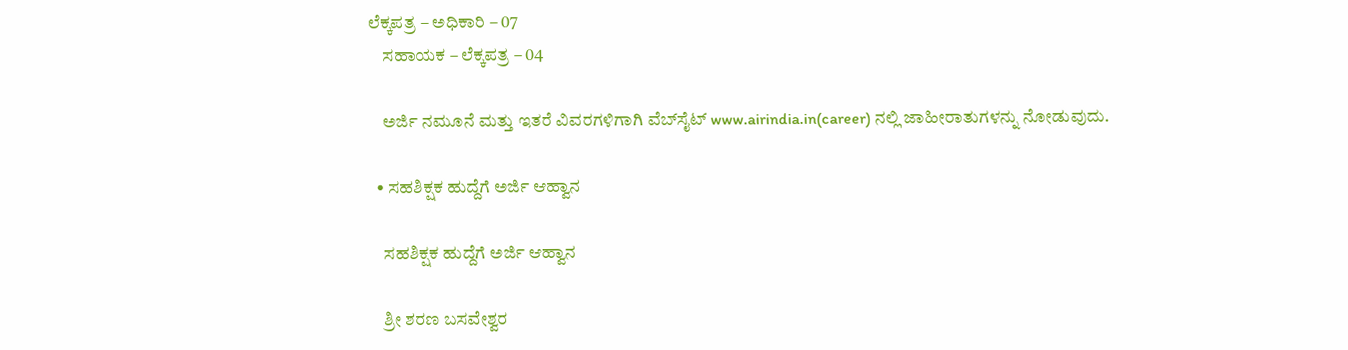ಲೆಕ್ಕಪತ್ರ – ಅಧಿಕಾರಿ – 07
    ಸಹಾಯಕ – ಲೆಕ್ಕಪತ್ರ – 04

    ಅರ್ಜಿ ನಮೂನೆ ಮತ್ತು ಇತರೆ ವಿವರಗಳಿಗಾಗಿ ವೆಬ್‌ಸೈಟ್‌ www.airindia.in(career) ನಲ್ಲಿ ಜಾಹೀರಾತುಗಳನ್ನು ನೋಡುವುದು.

  • ಸಹಶಿಕ್ಷಕ ಹುದ್ದೆಗೆ ಅರ್ಜಿ ಆಹ್ವಾನ

    ಸಹಶಿಕ್ಷಕ ಹುದ್ದೆಗೆ ಅರ್ಜಿ ಆಹ್ವಾನ

    ಶ್ರೀ ಶರಣ ಬಸವೇಶ್ವರ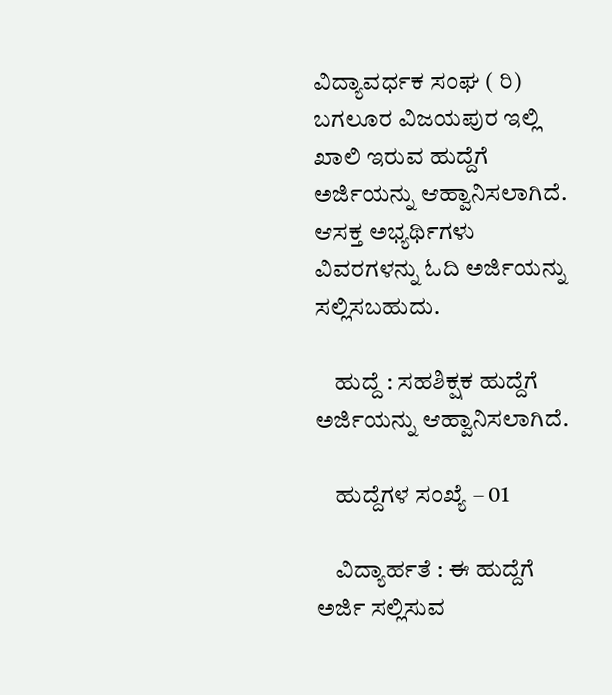ವಿದ್ಯಾವರ್ಧಕ ಸಂಘ ( ರಿ) ಬಗಲೂರ ವಿಜಯಪುರ ಇಲ್ಲಿ ಖಾಲಿ ಇರುವ ಹುದ್ದೆಗೆ ಅರ್ಜಿಯನ್ನು ಆಹ್ವಾನಿಸಲಾಗಿದೆ. ಆಸಕ್ತ ಅಭ್ಯರ್ಥಿಗಳು ವಿವರಗಳನ್ನು ಓದಿ ಅರ್ಜಿಯನ್ನು ಸಲ್ಲಿಸಬಹುದು.

    ಹುದ್ದೆ : ಸಹಶಿಕ್ಷಕ ಹುದ್ದೆಗೆ ಅರ್ಜಿಯನ್ನು ಆಹ್ವಾನಿಸಲಾಗಿದೆ‌.

    ಹುದ್ದೆಗಳ ಸಂಖ್ಯೆ – 01

    ವಿದ್ಯಾರ್ಹತೆ : ಈ ಹುದ್ದೆಗೆ ಅರ್ಜಿ ಸಲ್ಲಿಸುವ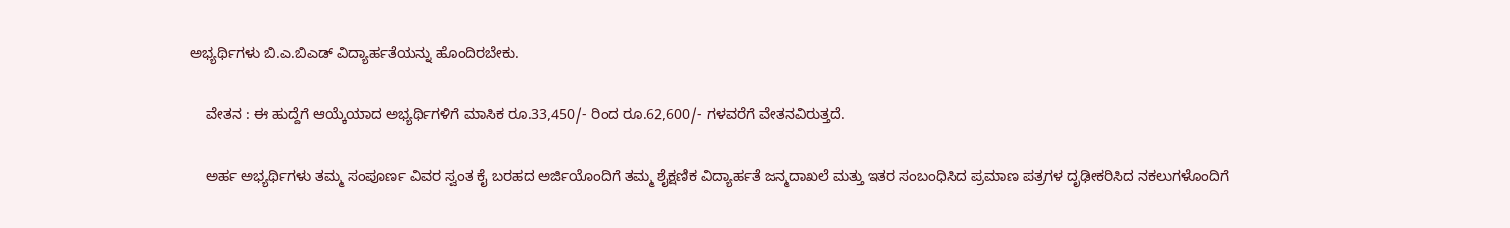ಅಭ್ಯರ್ಥಿಗಳು ಬಿ.ಎ.ಬಿಎಡ್ ವಿದ್ಯಾರ್ಹತೆಯನ್ನು ಹೊಂದಿರಬೇಕು.

    ವೇತನ : ಈ ಹುದ್ದೆಗೆ ಆಯ್ಕೆಯಾದ ಅಭ್ಯರ್ಥಿಗಳಿಗೆ ಮಾಸಿಕ ರೂ.33,450/- ರಿಂದ ರೂ.62,600/- ಗಳವರೆಗೆ ವೇತನವಿರುತ್ತದೆ.

    ಅರ್ಹ ಅಭ್ಯರ್ಥಿಗಳು ತಮ್ಮ ಸಂಪೂರ್ಣ ವಿವರ ಸ್ವಂತ ಕೈ ಬರಹದ ಅರ್ಜಿಯೊಂದಿಗೆ ತಮ್ಮ ಶೈಕ್ಷಣಿಕ ವಿದ್ಯಾರ್ಹತೆ ಜನ್ಮದಾಖಲೆ ಮತ್ತು ಇತರ ಸಂಬಂಧಿಸಿದ ಪ್ರಮಾಣ ಪತ್ರಗಳ ದೃಢೀಕರಿಸಿದ ನಕಲುಗಳೊಂದಿಗೆ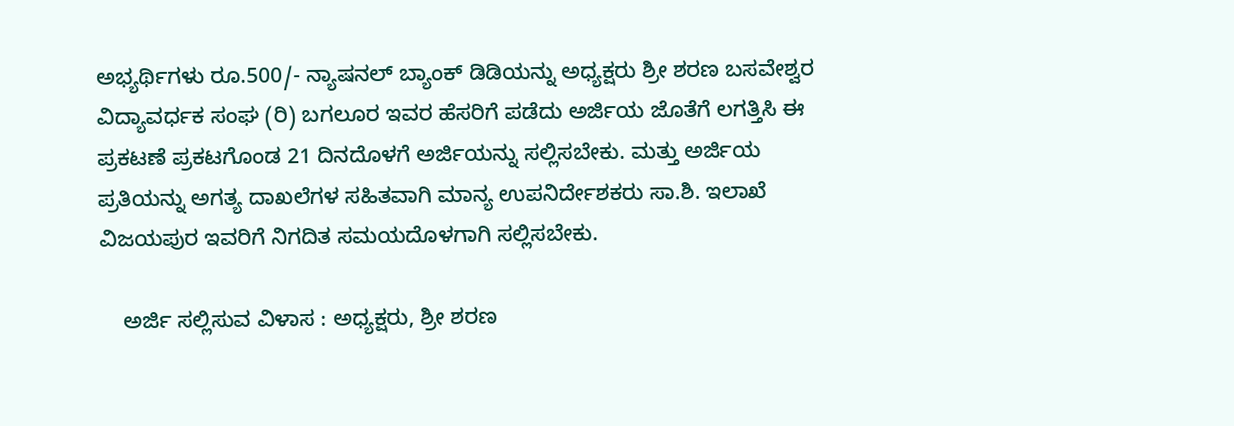ಅಭ್ಯರ್ಥಿಗಳು ರೂ.500/- ನ್ಯಾಷನಲ್ ಬ್ಯಾಂಕ್ ಡಿಡಿಯನ್ನು ಅಧ್ಯಕ್ಷರು ಶ್ರೀ ಶರಣ ಬಸವೇಶ್ವರ ವಿದ್ಯಾವರ್ಧಕ ಸಂಘ (ರಿ) ಬಗಲೂರ ಇವರ ಹೆಸರಿಗೆ ಪಡೆದು ಅರ್ಜಿಯ ಜೊತೆಗೆ ಲಗತ್ತಿಸಿ ಈ ಪ್ರಕಟಣೆ ಪ್ರಕಟಗೊಂಡ 21 ದಿನದೊಳಗೆ ಅರ್ಜಿಯನ್ನು ಸಲ್ಲಿಸಬೇಕು. ಮತ್ತು ಅರ್ಜಿಯ ಪ್ರತಿಯನ್ನು ಅಗತ್ಯ ದಾಖಲೆಗಳ ಸಹಿತವಾಗಿ ಮಾನ್ಯ ಉಪನಿರ್ದೇಶಕರು ಸಾ.ಶಿ. ಇಲಾಖೆ ವಿಜಯಪುರ ಇವರಿಗೆ ನಿಗದಿತ ಸಮಯದೊಳಗಾಗಿ ಸಲ್ಲಿಸಬೇಕು.

    ಅರ್ಜಿ ಸಲ್ಲಿಸುವ ವಿಳಾಸ : ಅಧ್ಯಕ್ಷರು, ಶ್ರೀ ಶರಣ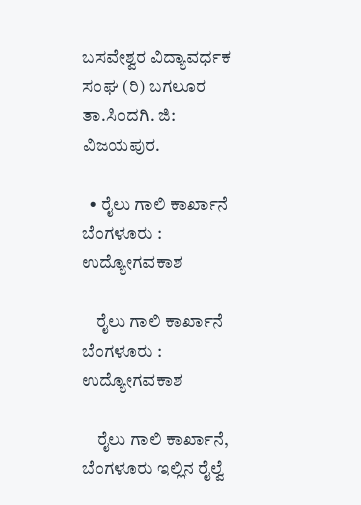ಬಸವೇಶ್ವರ ವಿದ್ಯಾವರ್ಧಕ ಸಂಘ (ರಿ) ಬಗಲೂರ ತಾ.ಸಿಂದಗಿ. ಜಿ: ವಿಜಯಪುರ.

  • ರೈಲು ಗಾಲಿ ಕಾರ್ಖಾನೆ ಬೆಂಗಳೂರು : ಉದ್ಯೋಗವಕಾಶ

    ರೈಲು ಗಾಲಿ ಕಾರ್ಖಾನೆ ಬೆಂಗಳೂರು : ಉದ್ಯೋಗವಕಾಶ

    ರೈಲು ಗಾಲಿ ಕಾರ್ಖಾನೆ, ಬೆಂಗಳೂರು ಇಲ್ಲಿನ ರೈಲ್ವೆ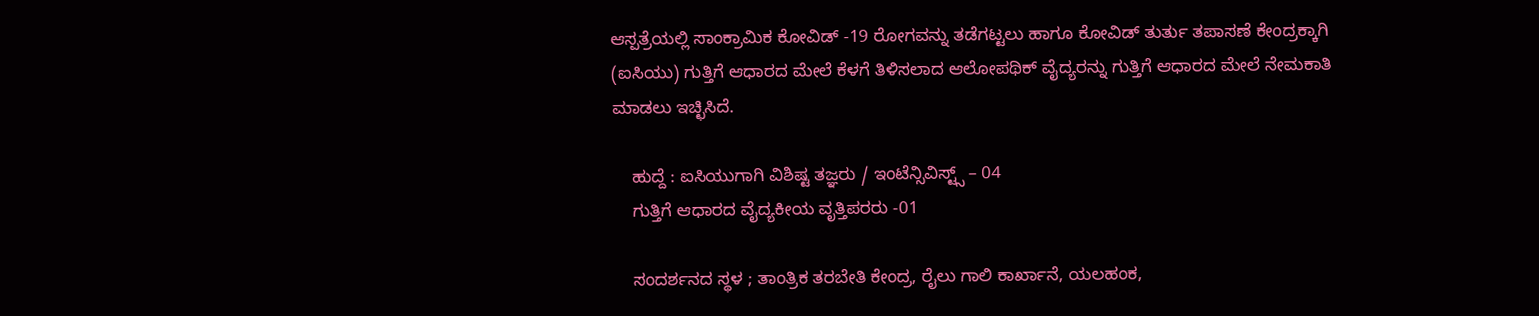ಆಸ್ಪತ್ರೆಯಲ್ಲಿ ಸಾಂಕ್ರಾಮಿಕ ಕೋವಿಡ್ -19 ರೋಗವನ್ನು ತಡೆಗಟ್ಟಲು ಹಾಗೂ ಕೋವಿಡ್ ತುರ್ತು ತಪಾಸಣೆ ಕೇಂದ್ರಕ್ಕಾಗಿ (ಐಸಿಯು) ಗುತ್ತಿಗೆ ಆಧಾರದ ಮೇಲೆ ಕೆಳಗೆ ತಿಳಿಸಲಾದ ಆಲೋಪಥಿಕ್ ವೈದ್ಯರನ್ನು ಗುತ್ತಿಗೆ ಆಧಾರದ ಮೇಲೆ ನೇಮಕಾತಿ ಮಾಡಲು ಇಚ್ಛಿಸಿದೆ.

    ಹುದ್ದೆ : ಐಸಿಯುಗಾಗಿ ವಿಶಿಷ್ಟ ತಜ್ಞರು / ಇಂಟೆನ್ಸಿವಿಸ್ಟ್ಸ್ – 04
    ಗುತ್ತಿಗೆ ಆಧಾರದ ವೈದ್ಯಕೀಯ ವೃತ್ತಿಪರರು -01

    ಸಂದರ್ಶನದ ಸ್ಥಳ ; ತಾಂತ್ರಿಕ ತರಬೇತಿ ಕೇಂದ್ರ, ರೈಲು ಗಾಲಿ ಕಾರ್ಖಾನೆ, ಯಲಹಂಕ,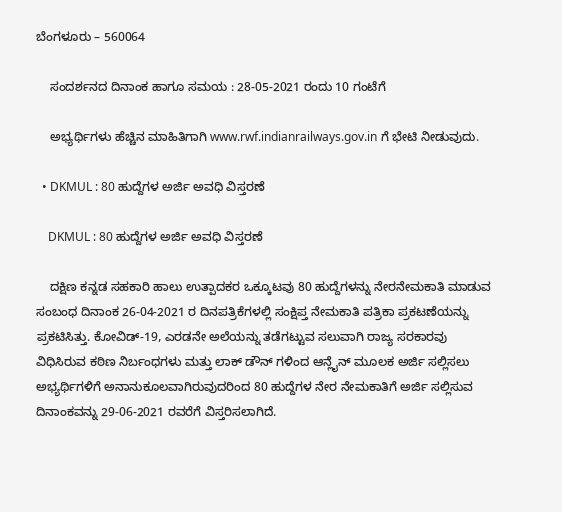ಬೆಂಗಳೂರು – 560064

    ಸಂದರ್ಶನದ ದಿನಾಂಕ ಹಾಗೂ ಸಮಯ : 28-05-2021 ರಂದು 10 ಗಂಟೆಗೆ

    ಅಭ್ಯರ್ಥಿಗಳು ಹೆಚ್ಚಿನ ಮಾಹಿತಿಗಾಗಿ www.rwf.indianrailways.gov.in ಗೆ ಭೇಟಿ ನೀಡುವುದು.

  • DKMUL : 80 ಹುದ್ದೆಗಳ ಅರ್ಜಿ ಅವಧಿ ವಿಸ್ತರಣೆ

    DKMUL : 80 ಹುದ್ದೆಗಳ ಅರ್ಜಿ ಅವಧಿ ವಿಸ್ತರಣೆ

    ದಕ್ಷಿಣ ಕನ್ನಡ ಸಹಕಾರಿ ಹಾಲು ಉತ್ಪಾದಕರ ಒಕ್ಕೂಟವು 80 ಹುದ್ದೆಗಳನ್ನು ನೇರನೇಮಕಾತಿ ಮಾಡುವ ಸಂಬಂಧ ದಿನಾಂಕ 26-04-2021 ರ ದಿನಪತ್ರಿಕೆಗಳಲ್ಲಿ ಸಂಕ್ಷಿಪ್ತ ನೇಮಕಾತಿ ಪತ್ರಿಕಾ ಪ್ರಕಟಣೆಯನ್ನು ಪ್ರಕಟಿಸಿತ್ತು. ಕೋವಿಡ್-19, ಎರಡನೇ ಅಲೆಯನ್ನು ತಡೆಗಟ್ಟುವ ಸಲುವಾಗಿ ರಾಜ್ಯ ಸರಕಾರವು ವಿಧಿಸಿರುವ ಕಠಿಣ ನಿರ್ಬಂಧಗಳು ಮತ್ತು ಲಾಕ್ ಡೌನ್ ಗಳಿಂದ ಆನ್ಲೈನ್ ಮೂಲಕ ಅರ್ಜಿ ಸಲ್ಲಿಸಲು ಅಭ್ಯರ್ಥಿಗಳಿಗೆ ಅನಾನುಕೂಲವಾಗಿರುವುದರಿಂದ 80 ಹುದ್ದೆಗಳ ನೇರ ನೇಮಕಾತಿಗೆ ಅರ್ಜಿ ಸಲ್ಲಿಸುವ ದಿನಾಂಕವನ್ನು 29-06-2021 ರವರೆಗೆ ವಿಸ್ತರಿಸಲಾಗಿದೆ.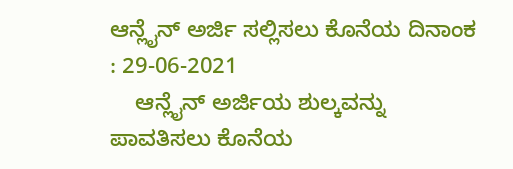ಆನ್ಲೈನ್ ಅರ್ಜಿ ಸಲ್ಲಿಸಲು ಕೊನೆಯ ದಿನಾಂಕ : 29-06-2021
    ಆನ್ಲೈನ್ ಅರ್ಜಿಯ ಶುಲ್ಕವನ್ನು ಪಾವತಿಸಲು ಕೊನೆಯ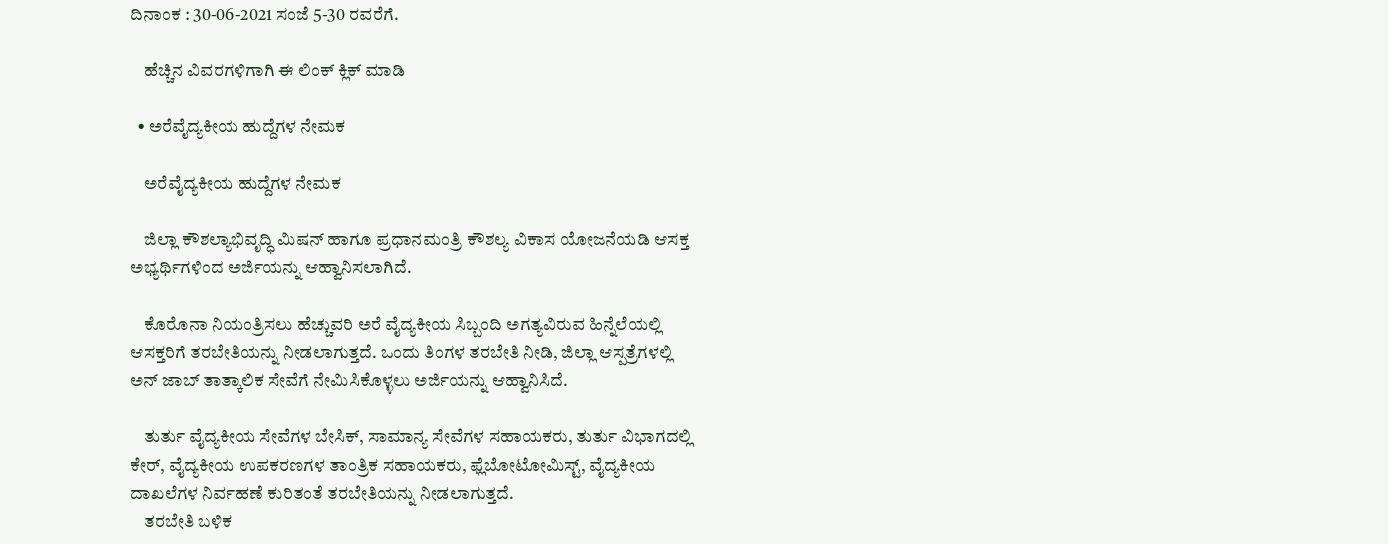ದಿನಾಂಕ : 30-06-2021 ಸಂಜೆ 5-30 ರವರೆಗೆ.

    ಹೆಚ್ಚಿನ ವಿವರಗಳಿಗಾಗಿ ಈ ಲಿಂಕ್ ಕ್ಲಿಕ್ ಮಾಡಿ

  • ಅರೆವೈದ್ಯಕೀಯ ಹುದ್ದೆಗಳ ನೇಮಕ

    ಅರೆವೈದ್ಯಕೀಯ ಹುದ್ದೆಗಳ ನೇಮಕ

    ಜಿಲ್ಲಾ ಕೌಶಲ್ಯಾಭಿವೃದ್ಧಿ ಮಿಷನ್ ಹಾಗೂ ಪ್ರಧಾನಮಂತ್ರಿ ಕೌಶಲ್ಯ ವಿಕಾಸ ಯೋಜನೆಯಡಿ ಆಸಕ್ತ ಅಭ್ಯರ್ಥಿಗಳಿಂದ ಅರ್ಜಿಯನ್ನು ಆಹ್ವಾನಿಸಲಾಗಿದೆ.

    ಕೊರೊನಾ ನಿಯಂತ್ರಿಸಲು ಹೆಚ್ಚುವರಿ ಅರೆ ವೈದ್ಯಕೀಯ ಸಿಬ್ಬಂದಿ ಅಗತ್ಯವಿರುವ ಹಿನ್ನೆಲೆಯಲ್ಲಿ ಆಸಕ್ತರಿಗೆ ತರಬೇತಿಯನ್ನು ನೀಡಲಾಗುತ್ತದೆ. ಒಂದು ತಿಂಗಳ ತರಬೇತಿ ನೀಡಿ, ಜಿಲ್ಲಾ ಆಸ್ಪತ್ರೆಗಳಲ್ಲಿ ಅನ್ ಜಾಬ್ ತಾತ್ಕಾಲಿಕ ಸೇವೆಗೆ ನೇಮಿಸಿಕೊಳ್ಳಲು ಅರ್ಜಿಯನ್ನು ಆಹ್ವಾನಿಸಿದೆ.

    ತುರ್ತು ವೈದ್ಯಕೀಯ ಸೇವೆಗಳ ಬೇಸಿಕ್, ಸಾಮಾನ್ಯ ಸೇವೆಗಳ ಸಹಾಯಕರು, ತುರ್ತು ವಿಭಾಗದಲ್ಲಿ ಕೇರ್, ವೈದ್ಯಕೀಯ ಉಪಕರಣಗಳ ತಾಂತ್ರಿಕ ಸಹಾಯಕರು, ಫ್ಲೆಬೋಟೋಮಿಸ್ಟ್, ವೈದ್ಯಕೀಯ ದಾಖಲೆಗಳ ನಿರ್ವಹಣೆ ಕುರಿತಂತೆ ತರಬೇತಿಯನ್ನು ನೀಡಲಾಗುತ್ತದೆ.
    ತರಬೇತಿ ಬಳಿಕ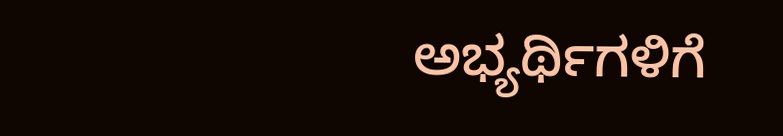ಅಭ್ಯರ್ಥಿಗಳಿಗೆ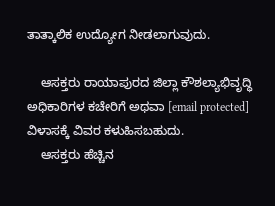ತಾತ್ಕಾಲಿಕ ಉದ್ಯೋಗ ನೀಡಲಾಗುವುದು.

    ಆಸಕ್ತರು ರಾಯಾಪುರದ ಜಿಲ್ಲಾ ಕೌಶಲ್ಯಾಭಿವೃದ್ಧಿ ಅಧಿಕಾರಿಗಳ ಕಚೇರಿಗೆ ಅಥವಾ [email protected] ವಿಳಾಸಕ್ಕೆ ವಿವರ ಕಳುಹಿಸಬಹುದು.
    ಆಸಕ್ತರು ಹೆಚ್ಚಿನ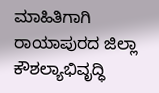ಮಾಹಿತಿಗಾಗಿ ರಾಯಾಪುರದ ಜಿಲ್ಲಾ ಕೌಶಲ್ಯಾಭಿವೃದ್ಧಿ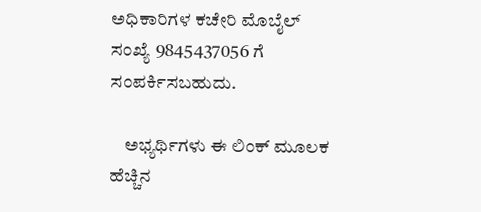ಅಧಿಕಾರಿಗಳ ಕಚೇರಿ ಮೊಬೈಲ್ ಸಂಖ್ಯೆ 9845437056 ಗೆ ಸಂಪರ್ಕಿಸಬಹುದು.

    ಅಭ್ಯರ್ಥಿಗಳು ಈ ಲಿಂಕ್ ಮೂಲಕ ಹೆಚ್ಚಿನ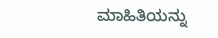ಮಾಹಿತಿಯನ್ನು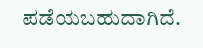ಪಡೆಯಬಹುದಾಗಿದೆ.